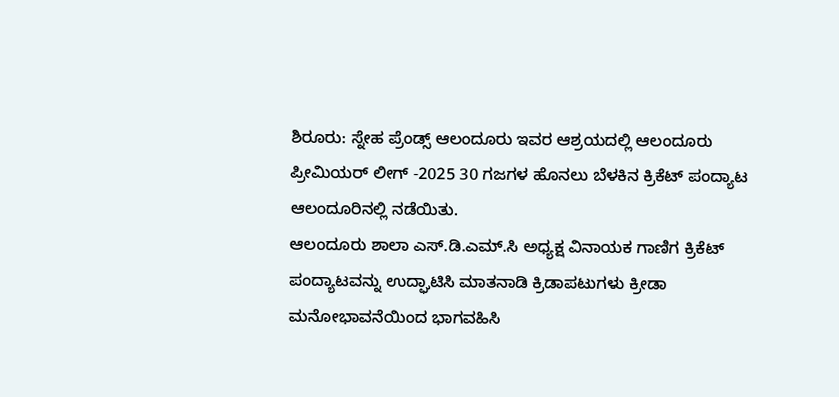ಶಿರೂರು: ಸ್ನೇಹ ಪ್ರೆಂಡ್ಸ್ ಆಲಂದೂರು ಇವರ ಆಶ್ರಯದಲ್ಲಿ ಆಲಂದೂರು ಪ್ರೀಮಿಯರ್ ಲೀಗ್ -2025 30 ಗಜಗಳ ಹೊನಲು ಬೆಳಕಿನ ಕ್ರಿಕೆಟ್ ಪಂದ್ಯಾಟ ಆಲಂದೂರಿನಲ್ಲಿ ನಡೆಯಿತು.
ಆಲಂದೂರು ಶಾಲಾ ಎಸ್.ಡಿ.ಎಮ್.ಸಿ ಅಧ್ಯಕ್ಷ ವಿನಾಯಕ ಗಾಣಿಗ ಕ್ರಿಕೆಟ್ ಪಂದ್ಯಾಟವನ್ನು ಉದ್ಘಾಟಿಸಿ ಮಾತನಾಡಿ ಕ್ರಿಡಾಪಟುಗಳು ಕ್ರೀಡಾ ಮನೋಭಾವನೆಯಿಂದ ಭಾಗವಹಿಸಿ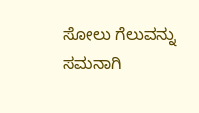ಸೋಲು ಗೆಲುವನ್ನು ಸಮನಾಗಿ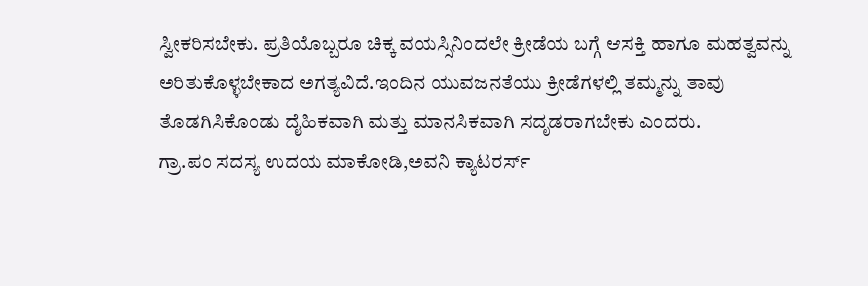ಸ್ವೀಕರಿಸಬೇಕು. ಪ್ರತಿಯೊಬ್ಬರೂ ಚಿಕ್ಕ ವಯಸ್ಸಿನಿಂದಲೇ ಕ್ರೀಡೆಯ ಬಗ್ಗೆ ಆಸಕ್ತಿ ಹಾಗೂ ಮಹತ್ವವನ್ನು ಅರಿತುಕೊಳ್ಳಬೇಕಾದ ಅಗತ್ಯವಿದೆ.ಇಂದಿನ ಯುವಜನತೆಯು ಕ್ರೀಡೆಗಳಲ್ಲಿ ತಮ್ಮನ್ನು ತಾವು ತೊಡಗಿಸಿಕೊಂಡು ದೈಹಿಕವಾಗಿ ಮತ್ತು ಮಾನಸಿಕವಾಗಿ ಸದೃಡರಾಗಬೇಕು ಎಂದರು.
ಗ್ರಾ.ಪಂ ಸದಸ್ಯ ಉದಯ ಮಾಕೋಡಿ,ಅವನಿ ಕ್ಯಾಟರರ್ಸ್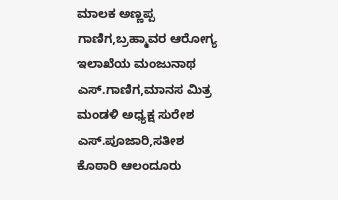ಮಾಲಕ ಅಣ್ಣಪ್ಪ ಗಾಣಿಗ,ಬ್ರಹ್ಮಾವರ ಆರೋಗ್ಯ ಇಲಾಖೆಯ ಮಂಜುನಾಥ ಎಸ್.ಗಾಣಿಗ,ಮಾನಸ ಮಿತ್ರ ಮಂಡಳಿ ಅಧ್ಯಕ್ಷ ಸುರೇಶ ಎಸ್.ಪೂಜಾರಿ,ಸತೀಶ ಕೊಠಾರಿ ಆಲಂದೂರು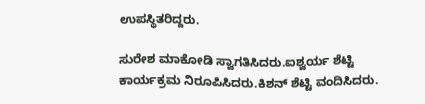ಉಪಸ್ಥಿತರಿದ್ದರು.

ಸುರೇಶ ಮಾಕೋಡಿ ಸ್ವಾಗತಿಸಿದರು.ಐಶ್ವರ್ಯ ಶೆಟ್ಟಿ ಕಾರ್ಯಕ್ರಮ ನಿರೂಪಿಸಿದರು.ಕಿಶನ್ ಶೆಟ್ಟಿ ವಂದಿಸಿದರು.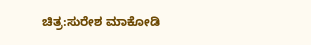ಚಿತ್ರ:ಸುರೇಶ ಮಾಕೋಡಿ